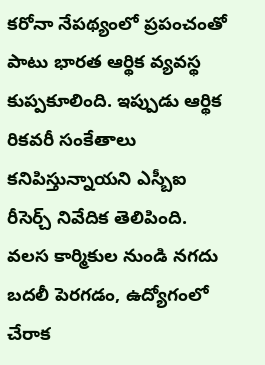కరోనా నేపథ్యంలో ప్రపంచంతో పాటు భారత ఆర్థిక వ్యవస్థ కుప్పకూలింది. ఇప్పుడు ఆర్థిక రికవరీ సంకేతాలు కనిపిస్తున్నాయని ఎస్బీఐ రీసెర్చ్ నివేదిక తెలిపింది. వలస కార్మికుల నుండి నగదు బదలీ పెరగడం, ఉద్యోగంలో చేరాక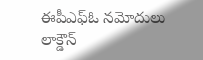ఈపీఎఫ్ఓ నమోదులు లాక్డౌన్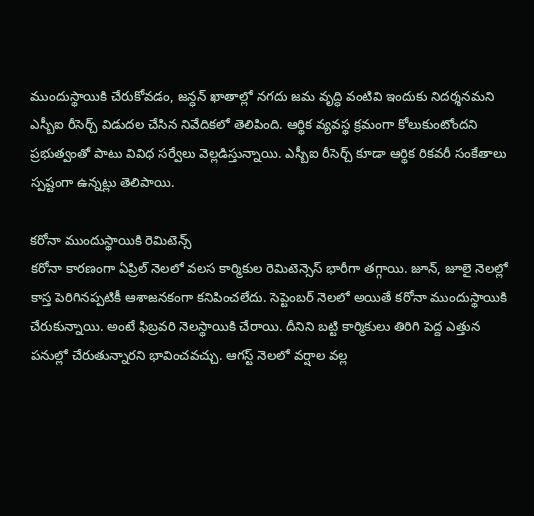ముందుస్థాయికి చేరుకోవడం, జన్ధన్ ఖాతాల్లో నగదు జమ వృద్ధి వంటివి ఇందుకు నిదర్శనమని ఎస్బీఐ రీసెర్చ్ విడుదల చేసిన నివేదికలో తెలిపింది. ఆర్థిక వ్యవస్థ క్రమంగా కోలుకుంటోందని ప్రభుత్వంతో పాటు వివిధ సర్వేలు వెల్లడిస్తున్నాయి. ఎస్బీఐ రీసెర్చ్ కూడా ఆర్థిక రికవరీ సంకేతాలు స్పష్టంగా ఉన్నట్లు తెలిపాయి.

కరోనా ముందుస్థాయికి రెమిటెన్స్
కరోనా కారణంగా ఏప్రిల్ నెలలో వలస కార్మికుల రెమిటెన్సెస్ భారీగా తగ్గాయి. జూన్, జూలై నెలల్లో కాస్త పెరిగినప్పటికీ ఆశాజనకంగా కనిపించలేదు. సెప్టెంబర్ నెలలో అయితే కరోనా ముందుస్థాయికి చేరుకున్నాయి. అంటే ఫిబ్రవరి నెలస్థాయికి చేరాయి. దీనిని బట్టి కార్మికులు తిరిగి పెద్ద ఎత్తున పనుల్లో చేరుతున్నారని భావించవచ్చు. ఆగస్ట్ నెలలో వర్షాల వల్ల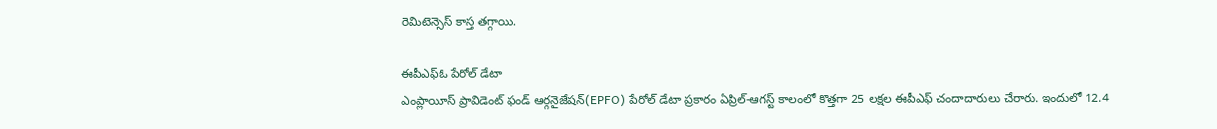రెమిటెన్సెస్ కాస్త తగ్గాయి.

ఈపీఎఫ్ఓ పేరోల్ డేటా
ఎంప్లాయీస్ ప్రావిడెంట్ ఫండ్ ఆర్గనైజేషన్(EPFO) పేరోల్ డేటా ప్రకారం ఏప్రిల్-ఆగస్ట్ కాలంలో కొత్తగా 25 లక్షల ఈపీఎఫ్ చందాదారులు చేరారు. ఇందులో 12.4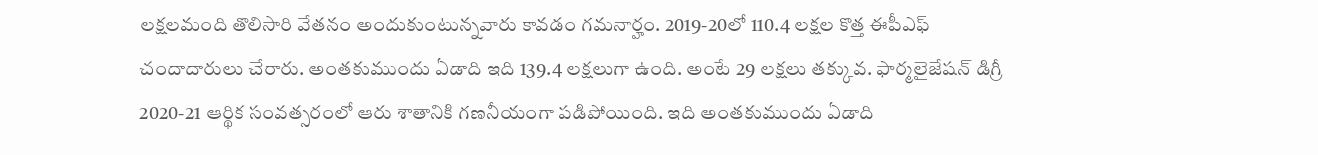లక్షలమంది తొలిసారి వేతనం అందుకుంటున్నవారు కావడం గమనార్హం. 2019-20లో 110.4 లక్షల కొత్త ఈపీఎఫ్ చందాదారులు చేరారు. అంతకుముందు ఏడాది ఇది 139.4 లక్షలుగా ఉంది. అంటే 29 లక్షలు తక్కువ. ఫార్మలైజేషన్ డిగ్రీ 2020-21 ఆర్థిక సంవత్సరంలో ఆరు శాతానికి గణనీయంగా పడిపోయింది. ఇది అంతకుముందు ఏడాది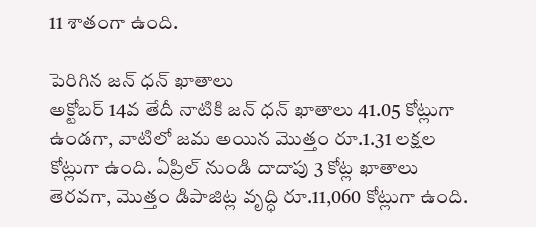11 శాతంగా ఉంది.

పెరిగిన జన్ ధన్ ఖాతాలు
అక్టోబర్ 14వ తేదీ నాటికి జన్ ధన్ ఖాతాలు 41.05 కోట్లుగా ఉండగా, వాటిలో జమ అయిన మొత్తం రూ.1.31 లక్షల కోట్లుగా ఉంది. ఏప్రిల్ నుండి దాదాపు 3 కోట్ల ఖాతాలు తెరవగా, మొత్తం డిపాజిట్ల వృద్ధి రూ.11,060 కోట్లుగా ఉంది.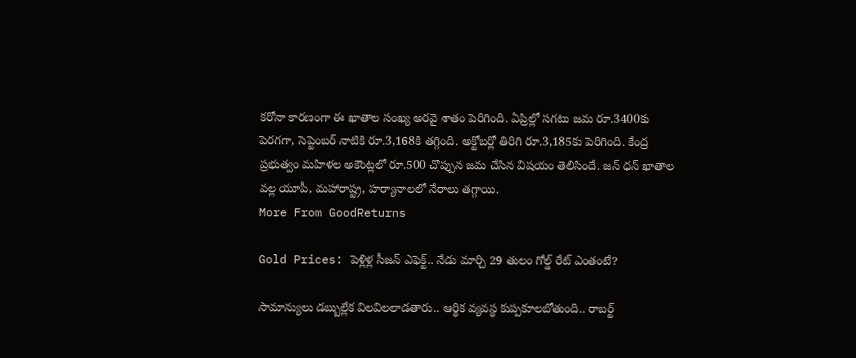కరోనా కారణంగా ఈ ఖాతాల సంఖ్య అరవై శాతం పెరిగింది. ఏప్రిల్లో సగటు జమ రూ.3400కు పెరగగా, సెప్టెంబర్ నాటికి రూ.3,168కి తగ్గింది. అక్టోబర్లో తిరిగి రూ.3,185కు పెరిగింది. కేంద్ర ప్రభుత్వం మహిళల అకౌంట్లలో రూ.500 చొప్పున జమ చేసిన విషయం తెలిసిందే. జన్ ధన్ ఖాతాల వల్ల యూపీ, మహారాష్ట్ర, హర్యానాలలో నేరాలు తగ్గాయి.
More From GoodReturns

Gold Prices: పెళ్లిళ్ల సీజన్ ఎఫెక్ట్.. నేడు మార్చి 29 తులం గోల్డ్ రేట్ ఎంతంటే?

సామాన్యులు డబ్బుల్లేక విలవిలలాడతారు.. ఆర్థిక వ్యవస్థ కుప్పకూలబోతుంది.. రాబర్ట్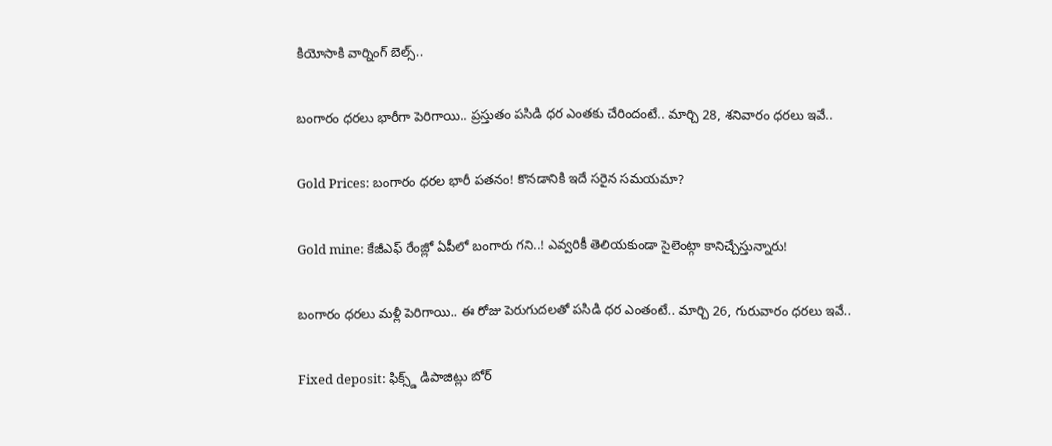కియోసాకి వార్నింగ్ బెల్స్..

బంగారం ధరలు భారీగా పెరిగాయి.. ప్రస్తుతం పసిడి ధర ఎంతకు చేరిందంటే.. మార్చి 28, శనివారం ధరలు ఇవే..

Gold Prices: బంగారం ధరల భారీ పతనం! కొనడానికి ఇదే సరైన సమయమా?

Gold mine: కేజీఎఫ్ రేంజ్లో ఏపీలో బంగారు గని..! ఎవ్వరికీ తెలియకుండా సైలెంట్గా కానిచ్చేస్తున్నారు!

బంగారం ధరలు మళ్లీ పెరిగాయి.. ఈ రోజు పెరుగుదలతో పసిడి ధర ఎంతంటే.. మార్చి 26, గురువారం ధరలు ఇవే..

Fixed deposit: ఫిక్స్డ్ డిపాజిట్లు బోర్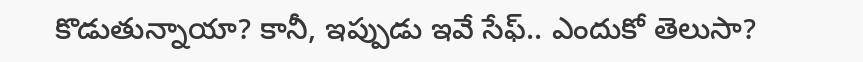కొడుతున్నాయా? కానీ, ఇప్పుడు ఇవే సేఫ్.. ఎందుకో తెలుసా?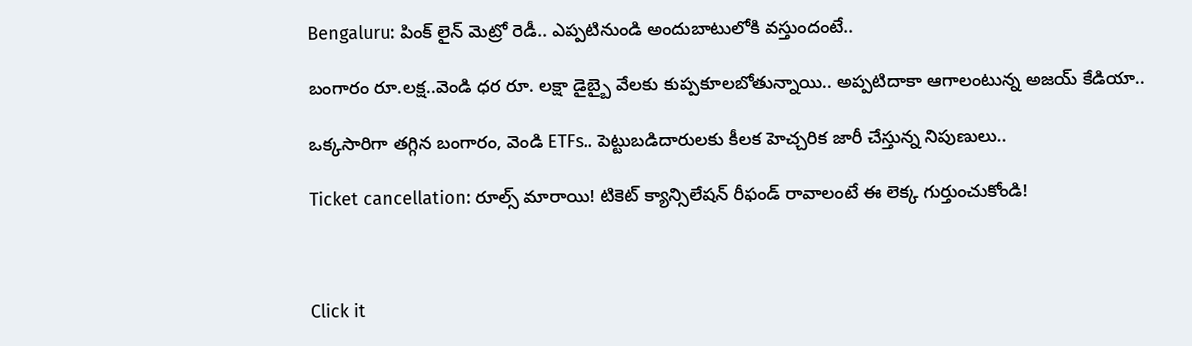Bengaluru: పింక్ లైన్ మెట్రో రెడీ.. ఎప్పటినుండి అందుబాటులోకి వస్తుందంటే..

బంగారం రూ.లక్ష..వెండి ధర రూ. లక్షా డైబ్బై వేలకు కుప్పకూలబోతున్నాయి.. అప్పటిదాకా ఆగాలంటున్న అజయ్ కేడియా..

ఒక్కసారిగా తగ్గిన బంగారం, వెండి ETFs.. పెట్టుబడిదారులకు కీలక హెచ్చరిక జారీ చేస్తున్న నిపుణులు..

Ticket cancellation: రూల్స్ మారాయి! టికెట్ క్యాన్సిలేషన్ రీఫండ్ రావాలంటే ఈ లెక్క గుర్తుంచుకోండి!



Click it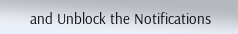and Unblock the Notifications